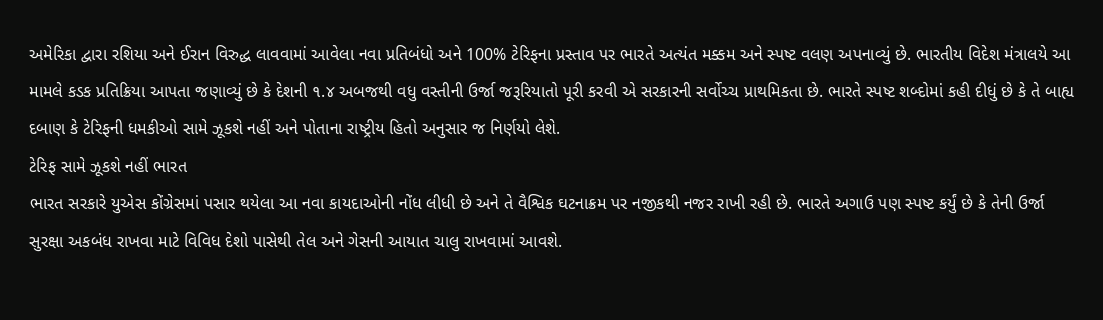અમેરિકા દ્વારા રશિયા અને ઈરાન વિરુદ્ધ લાવવામાં આવેલા નવા પ્રતિબંધો અને 100% ટેરિફના પ્રસ્તાવ પર ભારતે અત્યંત મક્કમ અને સ્પષ્ટ વલણ અપનાવ્યું છે. ભારતીય વિદેશ મંત્રાલયે આ મામલે કડક પ્રતિક્રિયા આપતા જણાવ્યું છે કે દેશની ૧.૪ અબજથી વધુ વસ્તીની ઉર્જા જરૂરિયાતો પૂરી કરવી એ સરકારની સર્વોચ્ચ પ્રાથમિકતા છે. ભારતે સ્પષ્ટ શબ્દોમાં કહી દીધું છે કે તે બાહ્ય દબાણ કે ટેરિફની ધમકીઓ સામે ઝૂકશે નહીં અને પોતાના રાષ્ટ્રીય હિતો અનુસાર જ નિર્ણયો લેશે.
ટેરિફ સામે ઝૂકશે નહીં ભારત
ભારત સરકારે યુએસ કોંગ્રેસમાં પસાર થયેલા આ નવા કાયદાઓની નોંધ લીધી છે અને તે વૈશ્વિક ઘટનાક્રમ પર નજીકથી નજર રાખી રહી છે. ભારતે અગાઉ પણ સ્પષ્ટ કર્યું છે કે તેની ઉર્જા સુરક્ષા અકબંધ રાખવા માટે વિવિધ દેશો પાસેથી તેલ અને ગેસની આયાત ચાલુ રાખવામાં આવશે.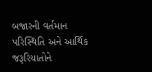બજારની વર્તમાન પરિસ્થિતિ અને આર્થિક જરૂરિયાતોને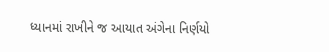ધ્યાનમાં રાખીને જ આયાત અંગેના નિર્ણયો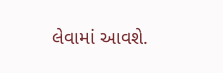લેવામાં આવશે.